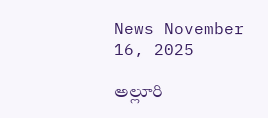News November 16, 2025

అల్లూరి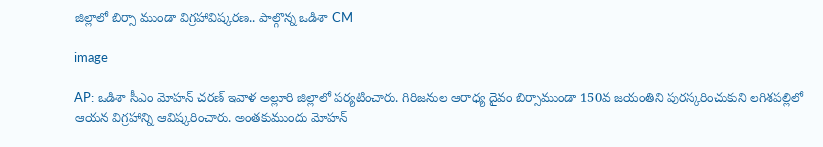జిల్లాలో బిర్సా ముండా విగ్రహావిష్కరణ.. పాల్గొన్న ఒడిశా CM

image

AP: ఒడిశా సీఎం మోహన్ చరణ్ ఇవాళ అల్లూరి జిల్లాలో పర్యటించారు. గిరిజనుల ఆరాధ్య దైవం బిర్సాముండా 150వ జయంతిని పురస్కరించుకుని లగిశపల్లిలో ఆయన విగ్రహాన్ని ఆవిష్కరించారు. అంతకుముందు మోహన్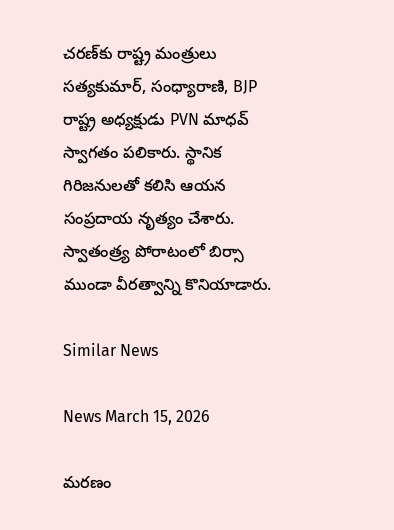చరణ్‌కు రాష్ట్ర మంత్రులు సత్యకుమార్, సంధ్యారాణి, BJP రాష్ట్ర అధ్యక్షుడు PVN మాధవ్‌ స్వాగతం పలికారు. స్థానిక గిరిజనులతో కలిసి ఆయన సంప్రదాయ నృత్యం చేశారు. స్వాతంత్ర్య పోరాటంలో బిర్సా ముండా వీరత్వాన్ని కొనియాడారు.

Similar News

News March 15, 2026

మరణం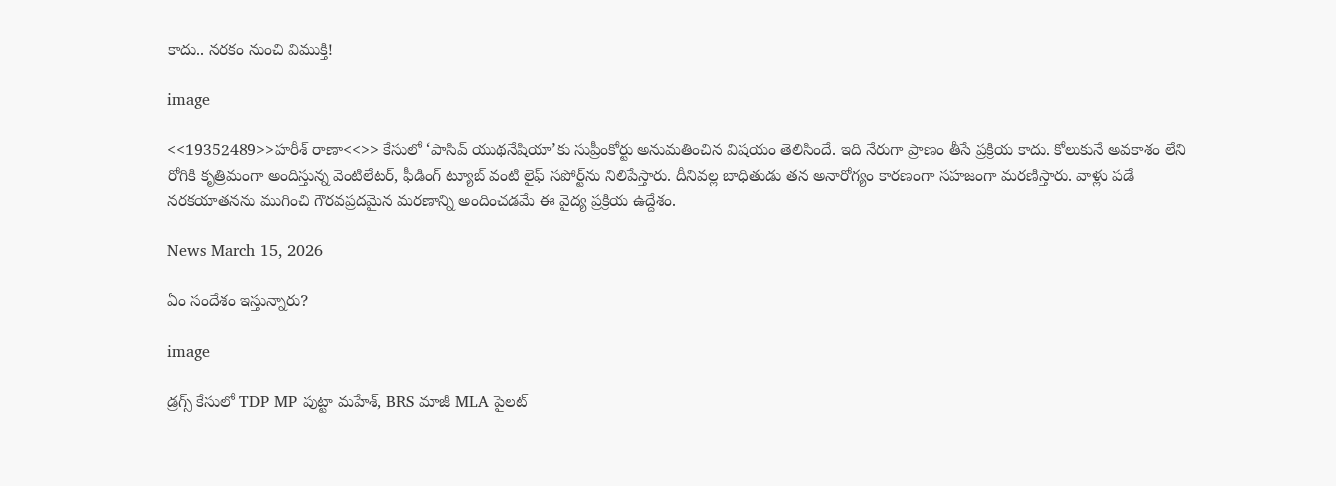కాదు.. నరకం నుంచి విముక్తి!

image

<<19352489>>హరీశ్ రాణా<<>> కేసులో ‘పాసివ్ యుథనేషియా’కు సుప్రీంకోర్టు అనుమతించిన విషయం తెలిసిందే. ఇది నేరుగా ప్రాణం తీసే ప్రక్రియ కాదు. కోలుకునే అవకాశం లేని రోగికి కృత్రిమంగా అందిస్తున్న వెంటిలేటర్, ఫీడింగ్ ట్యూబ్ వంటి లైఫ్ సపోర్ట్‌ను నిలిపేస్తారు. దీనివల్ల బాధితుడు తన అనారోగ్యం కారణంగా సహజంగా మరణిస్తారు. వాళ్లు పడే నరకయాతనను ముగించి గౌరవప్రదమైన మరణాన్ని అందించడమే ఈ వైద్య ప్రక్రియ ఉద్దేశం.

News March 15, 2026

ఏం సందేశం ఇస్తున్నారు?

image

డ్రగ్స్ కేసులో TDP MP పుట్టా మహేశ్, BRS మాజీ MLA పైలట్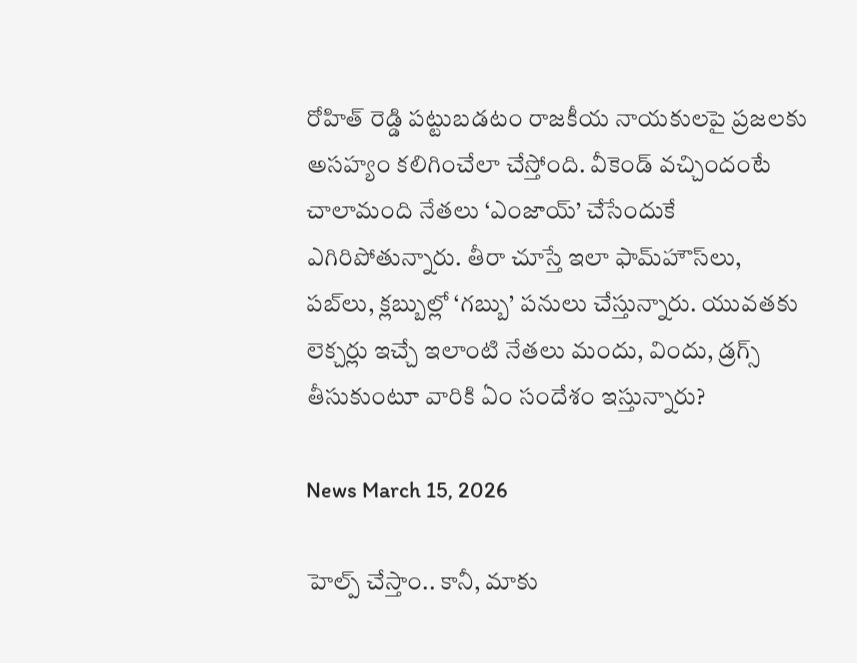రోహిత్ రెడ్డి పట్టుబడటం రాజకీయ నాయకులపై ప్రజలకు అసహ్యం కలిగించేలా చేస్తోంది. వీకెండ్ వచ్చిందంటే చాలామంది నేతలు ‘ఎంజాయ్’ చేసేందుకే ఎగిరిపోతున్నారు. తీరా చూస్తే ఇలా ఫామ్‌హౌస్‌లు, పబ్‌లు, క్లబ్బుల్లో ‘గబ్బు’ పనులు చేస్తున్నారు. యువతకు లెక్చర్లు ఇచ్చే ఇలాంటి నేతలు మందు, విందు, డ్రగ్స్ తీసుకుంటూ వారికి ఏం సందేశం ఇస్తున్నారు?

News March 15, 2026

హెల్ప్ చేస్తాం.. కానీ, మాకు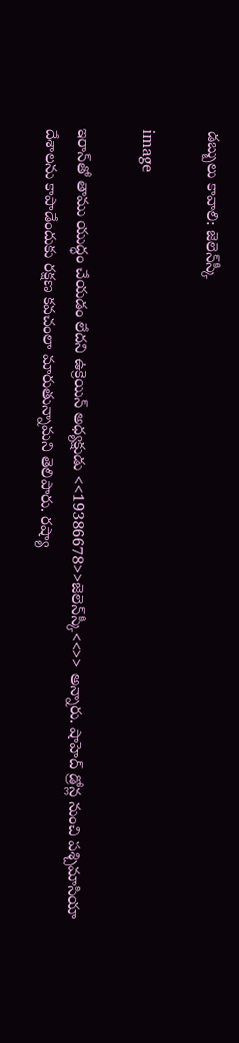డబ్బులు కావాలి: జెలెన్‌స్కీ

image

ఇరాన్‌తో తాము యుద్ధం చేయడం లేదని ఉక్రెయిన్ అధ్యక్షుడు <<19386678>>జెలెన్‌స్కీ<<>> అన్నారు. షాహెద్ డ్రోన్ల నుంచి పశ్చిమాసియా దేశాలను కాపాడేందుకు రక్షణ కవచంలా మారుతున్నామని తెలిపారు. రష్యా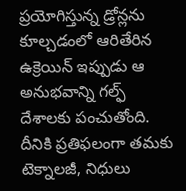ప్రయోగిస్తున్న డ్రోన్లను కూల్చడంలో ఆరితేరిన ఉక్రెయిన్ ఇప్పుడు ఆ అనుభవాన్ని గల్ఫ్ దేశాలకు పంచుతోంది. దీనికి ప్రతిఫలంగా తమకు టెక్నాలజీ, నిధులు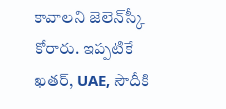కావాలని జెలెన్‌స్కీ కోరారు. ఇప్పటికే ఖతర్, UAE, సౌదీకి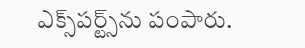ఎక్స్‌పర్ట్స్‌ను పంపారు.